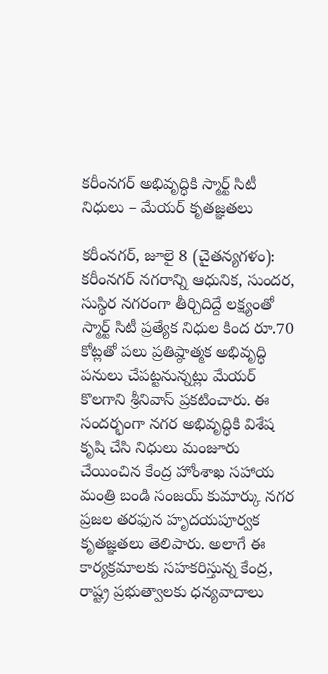కరీంనగర్ అభివృద్ధికి స్మార్ట్ సిటీ నిధులు – మేయర్ కృతజ్ఞతలు

కరీంనగర్, జూలై 8 (చైతన్యగళం): కరీంనగర్ నగరాన్ని ఆధునిక, సుందర, సుస్థిర నగరంగా తీర్చిదిద్దే లక్ష్యంతో స్మార్ట్ సిటీ ప్రత్యేక నిధుల కింద రూ.70 కోట్లతో పలు ప్రతిష్ఠాత్మక అభివృద్ధి పనులు చేపట్టనున్నట్లు మేయర్ కొలగాని శ్రీనివాస్ ప్రకటించారు. ఈ సందర్భంగా నగర అభివృద్ధికి విశేష కృషి చేసి నిధులు మంజూరు చేయించిన కేంద్ర హోంశాఖ సహాయ మంత్రి బండి సంజయ్ కుమార్కు నగర ప్రజల తరఫున హృదయపూర్వక కృతజ్ఞతలు తెలిపారు. అలాగే ఈ కార్యక్రమాలకు సహకరిస్తున్న కేంద్ర, రాష్ట్ర ప్రభుత్వాలకు ధన్యవాదాలు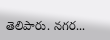తెలిపారు. నగర...